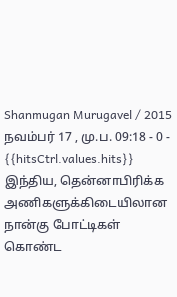Shanmugan Murugavel / 2015 நவம்பர் 17 , மு.ப. 09:18 - 0 - {{hitsCtrl.values.hits}}
இந்திய, தென்னாபிரிக்க அணிகளுக்கிடையிலான நான்கு போட்டிகள் கொண்ட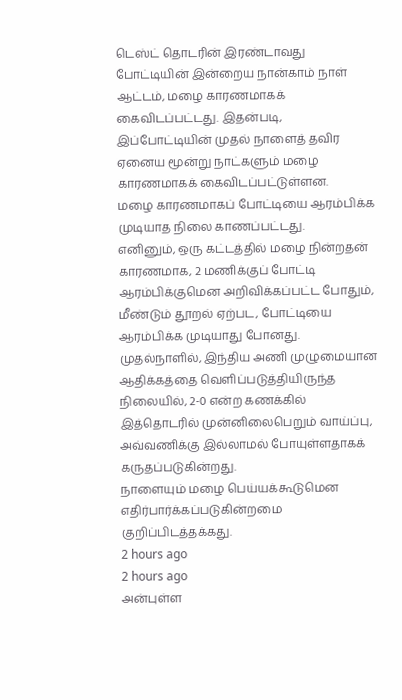டெஸ்ட் தொடரின் இரண்டாவது போட்டியின் இன்றைய நான்காம் நாள் ஆட்டம், மழை காரணமாகக் கைவிடப்பட்டது. இதன்படி, இப்போட்டியின் முதல் நாளைத் தவிர ஏனைய மூன்று நாட்களும் மழை காரணமாகக் கைவிடப்பட்டுள்ளன.
மழை காரணமாகப் போட்டியை ஆரம்பிக்க முடியாத நிலை காணப்பட்டது.
எனினும், ஒரு கட்டத்தில் மழை நின்றதன் காரணமாக, 2 மணிக்குப் போட்டி ஆரம்பிக்குமென அறிவிக்கப்பட்ட போதும், மீண்டும் தூறல் ஏற்பட, போட்டியை ஆரம்பிக்க முடியாது போனது.
முதல்நாளில், இந்திய அணி முழுமையான ஆதிக்கத்தை வெளிப்படுத்தியிருந்த நிலையில், 2-0 என்ற கணக்கில் இத்தொடரில் முன்னிலைபெறும் வாய்ப்பு, அவ்வணிக்கு இல்லாமல் போயுள்ளதாகக் கருதப்படுகின்றது.
நாளையும் மழை பெய்யக்கூடுமென எதிர்பார்க்கப்படுகின்றமை குறிப்பிடத்தக்கது.
2 hours ago
2 hours ago
அன்புள்ள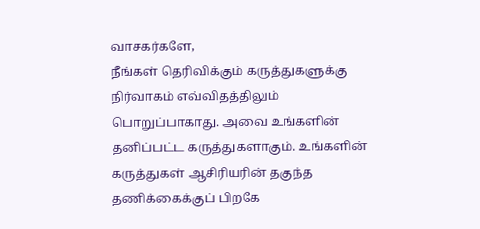வாசகர்களே,
நீங்கள் தெரிவிக்கும் கருத்துகளுக்கு நிர்வாகம் எவ்விதத்திலும் பொறுப்பாகாது. அவை உங்களின் தனிப்பட்ட கருத்துகளாகும். உங்களின் கருத்துகள் ஆசிரியரின் தகுந்த தணிக்கைக்குப் பிறகே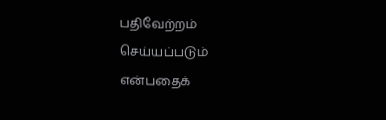பதிவேற்றம் செய்யப்படும் என்பதைக்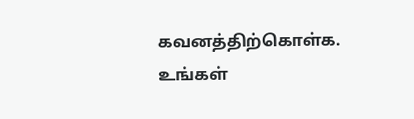கவனத்திற்கொள்க. உங்கள்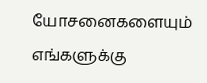யோசனைகளையும் எங்களுக்கு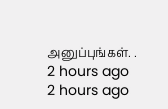அனுப்புங்கள். .
2 hours ago
2 hours ago